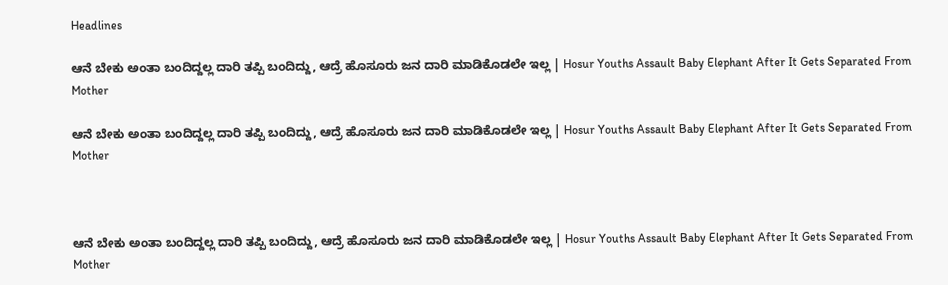Headlines

ಆನೆ ಬೇಕು ಅಂತಾ ಬಂದಿದ್ದಲ್ಲ ದಾರಿ ತಪ್ಪಿ ಬಂದಿದ್ದು, ಆದ್ರೆ ಹೊಸೂರು ಜನ ದಾರಿ ಮಾಡಿಕೊಡಲೇ ಇಲ್ಲ | Hosur Youths Assault Baby Elephant After It Gets Separated From Mother

ಆನೆ ಬೇಕು ಅಂತಾ ಬಂದಿದ್ದಲ್ಲ ದಾರಿ ತಪ್ಪಿ ಬಂದಿದ್ದು, ಆದ್ರೆ ಹೊಸೂರು ಜನ ದಾರಿ ಮಾಡಿಕೊಡಲೇ ಇಲ್ಲ | Hosur Youths Assault Baby Elephant After It Gets Separated From Mother



ಆನೆ ಬೇಕು ಅಂತಾ ಬಂದಿದ್ದಲ್ಲ ದಾರಿ ತಪ್ಪಿ ಬಂದಿದ್ದು, ಆದ್ರೆ ಹೊಸೂರು ಜನ ದಾರಿ ಮಾಡಿಕೊಡಲೇ ಇಲ್ಲ | Hosur Youths Assault Baby Elephant After It Gets Separated From Mother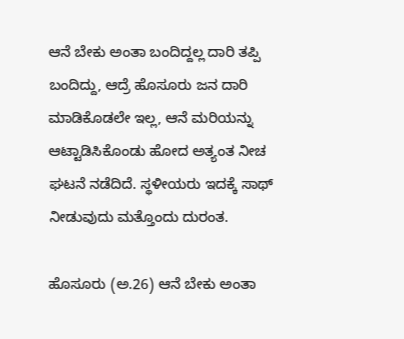ಆನೆ ಬೇಕು ಅಂತಾ ಬಂದಿದ್ದಲ್ಲ ದಾರಿ ತಪ್ಪಿ ಬಂದಿದ್ದು, ಆದ್ರೆ ಹೊಸೂರು ಜನ ದಾರಿ ಮಾಡಿಕೊಡಲೇ ಇಲ್ಲ, ಆನೆ ಮರಿಯನ್ನು ಆಟ್ಟಾಡಿಸಿಕೊಂಡು ಹೋದ ಅತ್ಯಂತ ನೀಚ ಘಟನೆ ನಡೆದಿದೆ. ಸ್ಥಳೀಯರು ಇದಕ್ಕೆ ಸಾಥ್ ನೀಡುವುದು ಮತ್ತೊಂದು ದುರಂತ.

ಹೊಸೂರು (ಅ.26) ಆನೆ ಬೇಕು ಅಂತಾ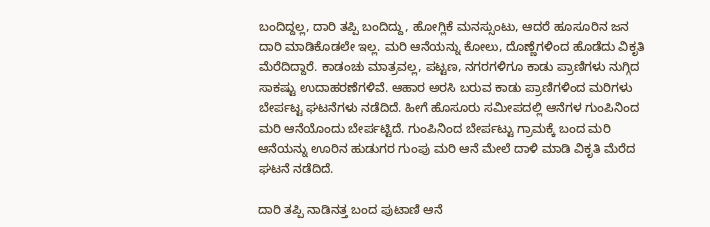ಬಂದಿದ್ದಲ್ಲ, ದಾರಿ ತಪ್ಪಿ ಬಂದಿದ್ದು, ಹೋಗ್ಲಿಕೆ ಮನಸ್ಸುಂಟು, ಆದರೆ ಹೂಸೂರಿನ ಜನ ದಾರಿ ಮಾಡಿಕೊಡಲೇ ಇಲ್ಲ. ಮರಿ ಆನೆಯನ್ನು ಕೋಲು, ದೊಣ್ಣೆಗಳಿಂದ ಹೊಡೆದು ವಿಕೃತಿ ಮೆರೆದಿದ್ದಾರೆ. ಕಾಡಂಚು ಮಾತ್ರವಲ್ಲ, ಪಟ್ಟಣ, ನಗರಗಳಿಗೂ ಕಾಡು ಪ್ರಾಣಿಗಳು ನುಗ್ಗಿದ ಸಾಕಷ್ಟು ಉದಾಹರಣೆಗಳಿವೆ. ಆಹಾರ ಅರಸಿ ಬರುವ ಕಾಡು ಪ್ರಾಣಿಗಳಿಂದ ಮರಿಗಳು ಬೇರ್ಪಟ್ಟ ಘಟನೆಗಳು ನಡೆದಿದೆ. ಹೀಗೆ ಹೊಸೂರು ಸಮೀಪದಲ್ಲಿ ಆನೆಗಳ ಗುಂಪಿನಿಂದ ಮರಿ ಆನೆಯೊಂದು ಬೇರ್ಪಟ್ಟಿದೆ. ಗುಂಪಿನಿಂದ ಬೇರ್ಪಟ್ಟು ಗ್ರಾಮಕ್ಕೆ ಬಂದ ಮರಿ ಆನೆಯನ್ನು ಊರಿನ ಹುಡುಗರ ಗುಂಪು ಮರಿ ಆನೆ ಮೇಲೆ ದಾಳಿ ಮಾಡಿ ವಿಕೃತಿ ಮೆರೆದ ಘಟನೆ ನಡೆದಿದೆ.

ದಾರಿ ತಪ್ಪಿ ನಾಡಿನತ್ತ ಬಂದ ಪುಟಾಣಿ ಆನೆ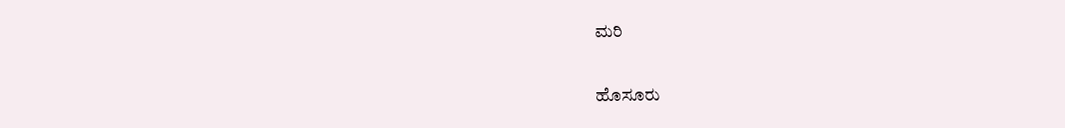ಮರಿ

ಹೊಸೂರು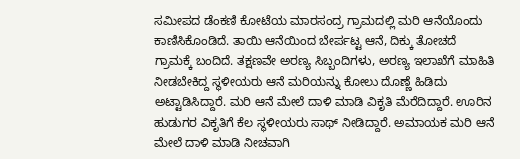ಸಮೀಪದ ಡೆಂಕಣಿ ಕೋಟೆಯ ಮಾರಸಂದ್ರ ಗ್ರಾಮದಲ್ಲಿ ಮರಿ ಆನೆಯೊಂದು ಕಾಣಿಸಿಕೊಂಡಿದೆ. ತಾಯಿ ಆನೆಯಿಂದ ಬೇರ್ಪಟ್ಟ ಆನೆ, ದಿಕ್ಕು ತೋಚದೆ ಗ್ರಾಮಕ್ಕೆ ಬಂದಿದೆ. ತಕ್ಷಣವೇ ಅರಣ್ಯ ಸಿಬ್ಬಂದಿಗಳು, ಅರಣ್ಯ ಇಲಾಖೆಗೆ ಮಾಹಿತಿ ನೀಡಬೇಕಿದ್ದ ಸ್ಥಳೀಯರು ಆನೆ ಮರಿಯನ್ನು ಕೋಲು ದೊಣ್ಣೆ ಹಿಡಿದು ಅಟ್ಟಾಡಿಸಿದ್ದಾರೆ. ಮರಿ ಆನೆ ಮೇಲೆ ದಾಳಿ ಮಾಡಿ ವಿಕೃತಿ ಮೆರೆದಿದ್ದಾರೆ. ಊರಿನ ಹುಡುಗರ ವಿಕೃತಿಗೆ ಕೆಲ ಸ್ಥಳೀಯರು ಸಾಥ್ ನೀಡಿದ್ದಾರೆ. ಅಮಾಯಕ ಮರಿ ಆನೆ ಮೇಲೆ ದಾಳಿ ಮಾಡಿ ನೀಚವಾಗಿ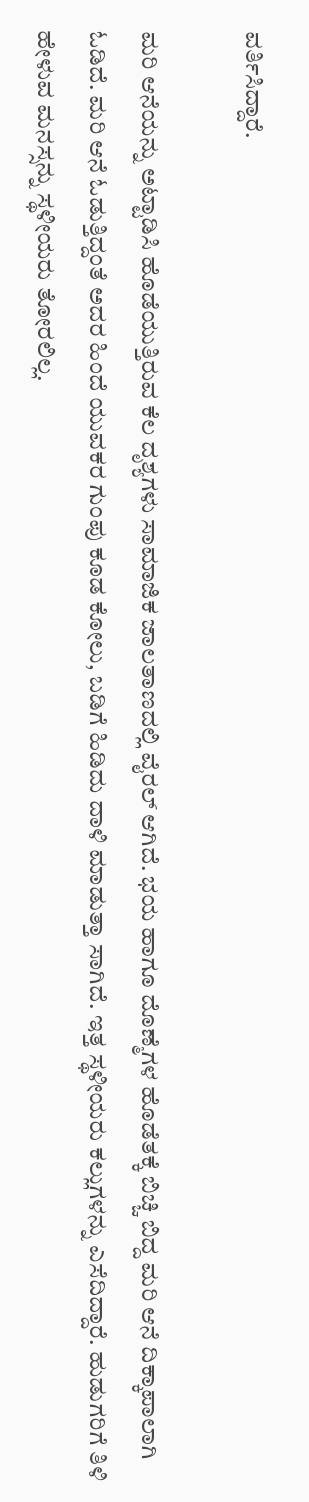ವರ್ತಿಸಿದ್ದಾರೆ.

ಮರಿ ಆನೆಯನ್ನು ಅಟ್ಟಾಡಿಸಿ ಹೊಡೆಯುತ್ತಿರುವ ಕೆಲ ದೃಶ್ಯಗಳು ಸಾಮಾಜಿಕ ಜಾಲತಾಣದಲ್ಲಿ ವೈರಲ್ ಆಗಿದೆ. ಭಯ ಹಾಗೂ ದೊಣ್ಮೆಗಳ ಹೊಡೆತಕ್ಕೆ ಬಿಚ್ಚಿ ಬಿದ್ದ ಮರಿ ಆನೆ ದಿಕ್ಕಾಪಾಲಾಗಿ ಓಡಿದೆ. ಮರಿ ಆನೆ ಓಡುತ್ತಿದ್ದಂತೆ ಅದರ ಹಿಂದೆ ಯುವಕರ ಗುಂಪು ಕೂಡ ಕೋಲು, ಬಡಿಗೆ ಹಿಡಿದು ದಾಳಿ ಮಾಡುತ್ತಾ ಸಾಗಿದೆ. ಇತ್ತ ಸ್ಥಳೀಯರು ಕಲ್ಲುಗಳನ್ನು ಎಸೆದಿದ್ದಾರೆ. ಹುಡುಗರಿಗೆ ತಿಳಿ ಹೇಳುವ ಮನಸ್ಸನ್ನು ಸ್ಥಳೀಯರು ತೋರಲಿಲ್ಲ.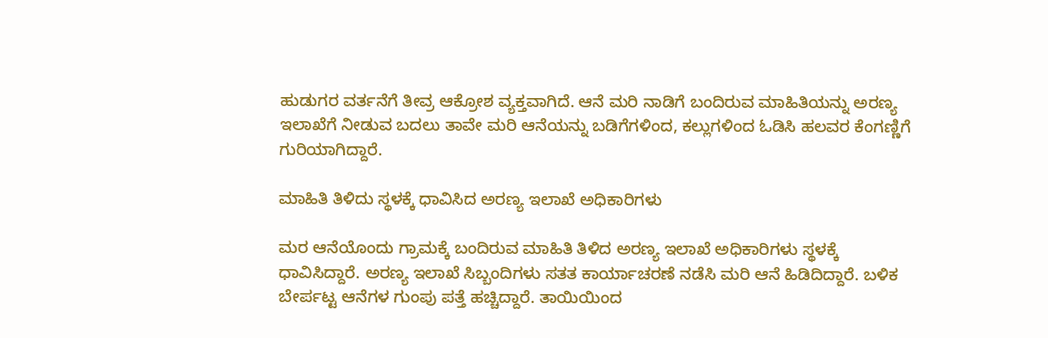ಹುಡುಗರ ವರ್ತನೆಗೆ ತೀವ್ರ ಆಕ್ರೋಶ ವ್ಯಕ್ತವಾಗಿದೆ. ಆನೆ ಮರಿ ನಾಡಿಗೆ ಬಂದಿರುವ ಮಾಹಿತಿಯನ್ನು ಅರಣ್ಯ ಇಲಾಖೆಗೆ ನೀಡುವ ಬದಲು ತಾವೇ ಮರಿ ಆನೆಯನ್ನು ಬಡಿಗೆಗಳಿಂದ, ಕಲ್ಲುಗಳಿಂದ ಓಡಿಸಿ ಹಲವರ ಕೆಂಗಣ್ಣಿಗೆ ಗುರಿಯಾಗಿದ್ದಾರೆ.

ಮಾಹಿತಿ ತಿಳಿದು ಸ್ಥಳಕ್ಕೆ ಧಾವಿಸಿದ ಅರಣ್ಯ ಇಲಾಖೆ ಅಧಿಕಾರಿಗಳು

ಮರ ಆನೆಯೊಂದು ಗ್ರಾಮಕ್ಕೆ ಬಂದಿರುವ ಮಾಹಿತಿ ತಿಳಿದ ಅರಣ್ಯ ಇಲಾಖೆ ಅಧಿಕಾರಿಗಳು ಸ್ಥಳಕ್ಕೆ ಧಾವಿಸಿದ್ದಾರೆ. ಅರಣ್ಯ ಇಲಾಖೆ ಸಿಬ್ಬಂದಿಗಳು ಸತತ ಕಾರ್ಯಾಚರಣೆ ನಡೆಸಿ ಮರಿ ಆನೆ ಹಿಡಿದಿದ್ದಾರೆ. ಬಳಿಕ ಬೇರ್ಪಟ್ಟ ಆನೆಗಳ ಗುಂಪು ಪತ್ತೆ ಹಚ್ಚಿದ್ದಾರೆ. ತಾಯಿಯಿಂದ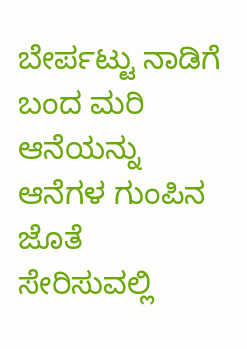ಬೇರ್ಪಟ್ಟು ನಾಡಿಗೆ ಬಂದ ಮರಿ ಆನೆಯನ್ನು ಆನೆಗಳ ಗುಂಪಿನ ಜೊತೆ ಸೇರಿಸುವಲ್ಲಿ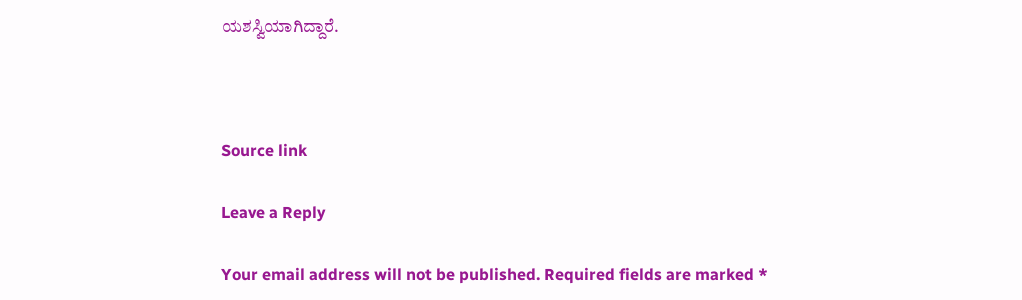ಯಶಸ್ವಿಯಾಗಿದ್ದಾರೆ.



Source link

Leave a Reply

Your email address will not be published. Required fields are marked *